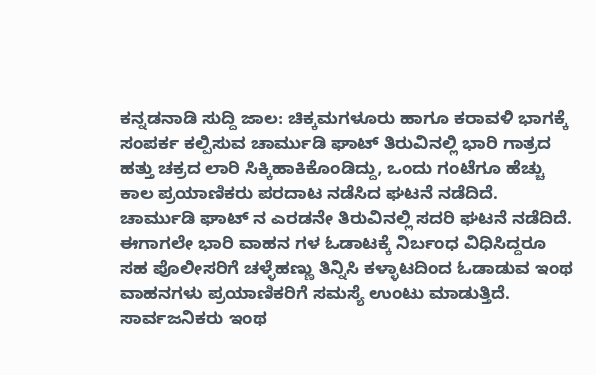ಕನ್ನಡನಾಡಿ ಸುದ್ದಿ ಜಾಲ: ಚಿಕ್ಕಮಗಳೂರು ಹಾಗೂ ಕರಾವಳಿ ಭಾಗಕ್ಕೆ ಸಂಪರ್ಕ ಕಲ್ಪಿಸುವ ಚಾರ್ಮುಡಿ ಘಾಟ್ ತಿರುವಿನಲ್ಲಿ ಭಾರಿ ಗಾತ್ರದ ಹತ್ತು ಚಕ್ರದ ಲಾರಿ ಸಿಕ್ಕಿಹಾಕಿಕೊಂಡಿದ್ದು, ಒಂದು ಗಂಟೆಗೂ ಹೆಚ್ಚು ಕಾಲ ಪ್ರಯಾಣಿಕರು ಪರದಾಟ ನಡೆಸಿದ ಘಟನೆ ನಡೆದಿದೆ.
ಚಾರ್ಮುಡಿ ಘಾಟ್ ನ ಎರಡನೇ ತಿರುವಿನಲ್ಲಿ ಸದರಿ ಘಟನೆ ನಡೆದಿದೆ.
ಈಗಾಗಲೇ ಭಾರಿ ವಾಹನ ಗಳ ಓಡಾಟಕ್ಕೆ ನಿರ್ಬಂಧ ವಿಧಿಸಿದ್ದರೂ ಸಹ ಪೊಲೀಸರಿಗೆ ಚಳ್ಳೆಹಣ್ಣು ತಿನ್ನಿಸಿ ಕಳ್ಳಾಟದಿಂದ ಓಡಾಡುವ ಇಂಥ ವಾಹನಗಳು ಪ್ರಯಾಣಿಕರಿಗೆ ಸಮಸ್ಯೆ ಉಂಟು ಮಾಡುತ್ತಿದೆ.
ಸಾರ್ವಜನಿಕರು ಇಂಥ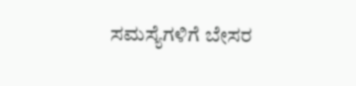ಸಮಸ್ಯೆಗಳಿಗೆ ಬೇಸರ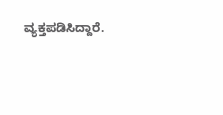ವ್ಯಕ್ತಪಡಿಸಿದ್ದಾರೆ.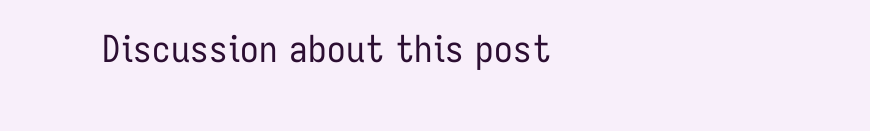Discussion about this post